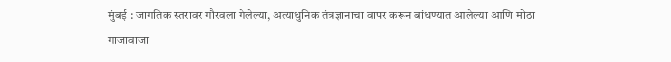मुंबई : जागतिक स्तरावर गौरवला गेलेल्या, अत्याधुनिक तंत्रज्ञानाचा वापर करून बांधण्यात आलेल्या आणि मोठा गाजावाजा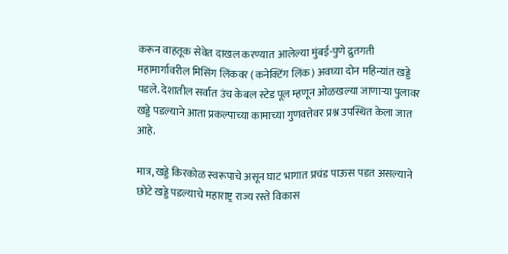करून वाहतूक सेवेत दाखल करण्यात आलेल्या मुंबई-पुणे द्रुतगती महामार्गावरील मिसिंग लिंकवर (कनेक्टिंग लिंक) अवघ्या दोन महिन्यांत खड्डे पडले. देशातील सर्वात उंच केबल स्टेड पूल म्हणून ओळखल्या जाणाऱ्या पुलावर खड्डे पडल्याने आता प्रकल्पाच्या कामाच्या गुणवत्तेवर प्रश्न उपस्थित केला जात आहे.

मात्र, खड्डे किरकोळ स्वरूपाचे असून घाट भागात प्रचंड पाऊस पडत असल्याने छोटे खड्डे पडल्याचे महाराष्ट्र राज्य रस्ते विकास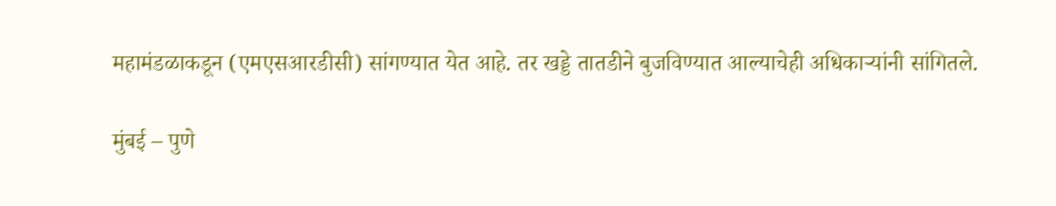महामंडळाकडून (एमएसआरडीसी) सांगण्यात येत आहे. तर खड्डे तातडीने बुजविण्यात आल्याचेही अधिकाऱ्यांनी सांगितले.

मुंबई – पुणे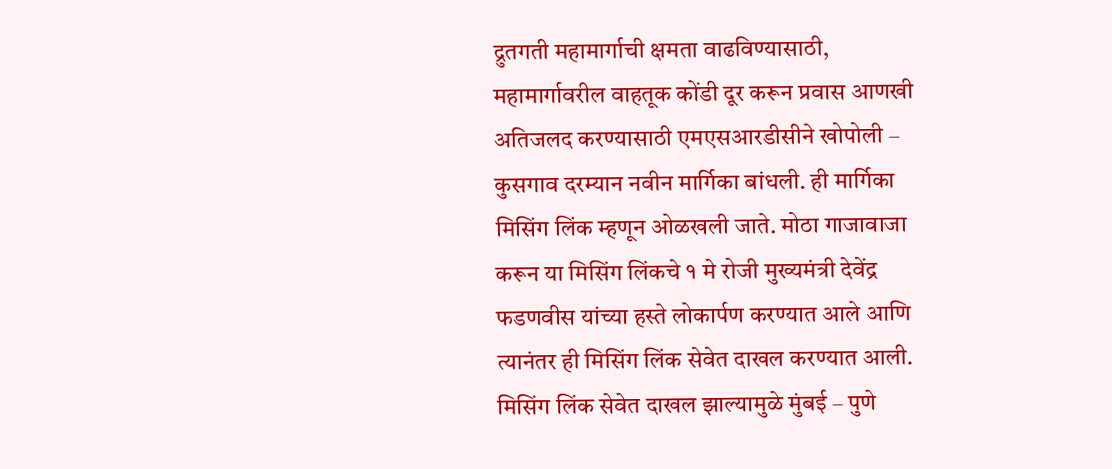द्रुतगती महामार्गाची क्षमता वाढविण्यासाठी, महामार्गावरील वाहतूक कोंडी दूर करून प्रवास आणखी अतिजलद करण्यासाठी एमएसआरडीसीने खोपोली – कुसगाव दरम्यान नवीन मार्गिका बांधली. ही मार्गिका मिसिंग लिंक म्हणून ओळखली जाते. मोठा गाजावाजा करून या मिसिंग लिंकचे १ मे रोजी मुख्यमंत्री देवेंद्र फडणवीस यांच्या हस्ते लोकार्पण करण्यात आले आणि त्यानंतर ही मिसिंग लिंक सेवेत दाखल करण्यात आली. मिसिंग लिंक सेवेत दाखल झाल्यामुळे मुंबई – पुणे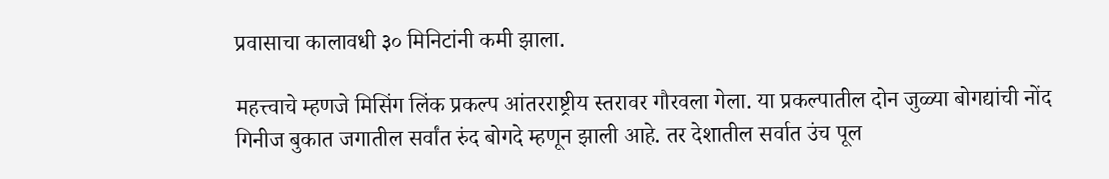प्रवासाचा कालावधी ३० मिनिटांनी कमी झाला.

महत्त्वाचे म्हणजे मिसिंग लिंक प्रकल्प आंतरराष्ट्रीय स्तरावर गौरवला गेला. या प्रकल्पातील दोन जुळ्या बोगद्यांची नोंद गिनीज बुकात जगातील सर्वांत रुंद बोगदे म्हणून झाली आहे. तर देशातील सर्वात उंच पूल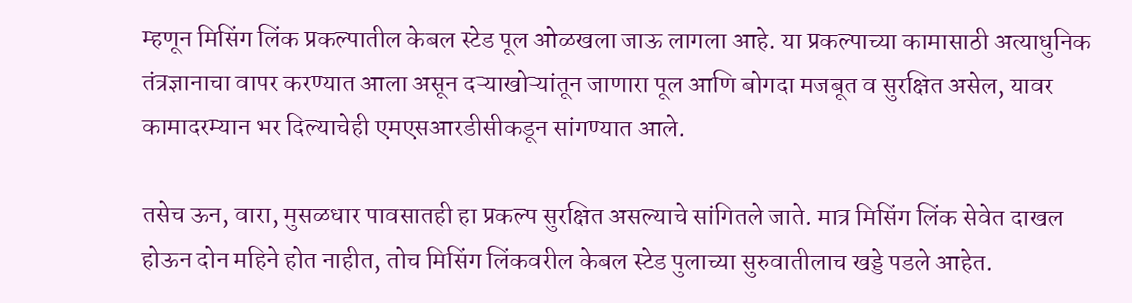म्हणून मिसिंग लिंक प्रकल्पातील केबल स्टेड पूल ओळखला जाऊ लागला आहे. या प्रकल्पाच्या कामासाठी अत्याधुनिक तंत्रज्ञानाचा वापर करण्यात आला असून दऱ्याखोऱ्यांतून जाणारा पूल आणि बोगदा मजबूत व सुरक्षित असेल, यावर कामादरम्यान भर दिल्याचेही एमएसआरडीसीकडून सांगण्यात आले.

तसेच ऊन, वारा, मुसळधार पावसातही हा प्रकल्प सुरक्षित असल्याचे सांगितले जाते. मात्र मिसिंग लिंक सेवेत दाखल होऊन दोन महिने होत नाहीत, तोच मिसिंग लिंकवरील केबल स्टेड पुलाच्या सुरुवातीलाच खड्डे पडले आहेत.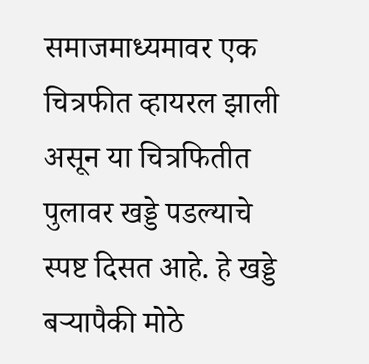समाजमाध्यमावर एक चित्रफीत व्हायरल झाली असून या चित्रफितीत पुलावर खड्डे पडल्याचे स्पष्ट दिसत आहे. हे खड्डे बऱ्यापैकी मोठे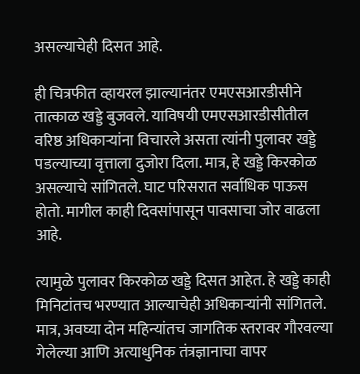असल्याचेही दिसत आहे.

ही चित्रफीत व्हायरल झाल्यानंतर एमएसआरडीसीने तात्काळ खड्डे बुजवले. याविषयी एमएसआरडीसीतील वरिष्ठ अधिकाऱ्यांना विचारले असता त्यांनी पुलावर खड्डे पडल्याच्या वृत्ताला दुजोरा दिला. मात्र, हे खड्डे किरकोळ असल्याचे सांगितले. घाट परिसरात सर्वाधिक पाऊस होतो. मागील काही दिवसांपासून पावसाचा जोर वाढला आहे.

त्यामुळे पुलावर किरकोळ खड्डे दिसत आहेत. हे खड्डे काही मिनिटांतच भरण्यात आल्याचेही अधिकाऱ्यांनी सांगितले. मात्र, अवघ्या दोन महिन्यांतच जागतिक स्तरावर गौरवल्या गेलेल्या आणि अत्याधुनिक तंत्रज्ञानाचा वापर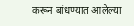करून बांधण्यात आलेल्या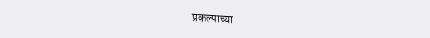प्रकल्पाच्या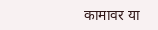कामावर या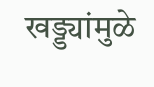खड्ड्यांमुळे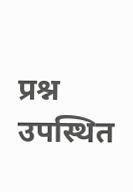प्रश्न उपस्थित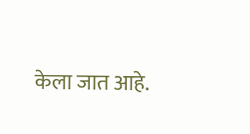केला जात आहे.